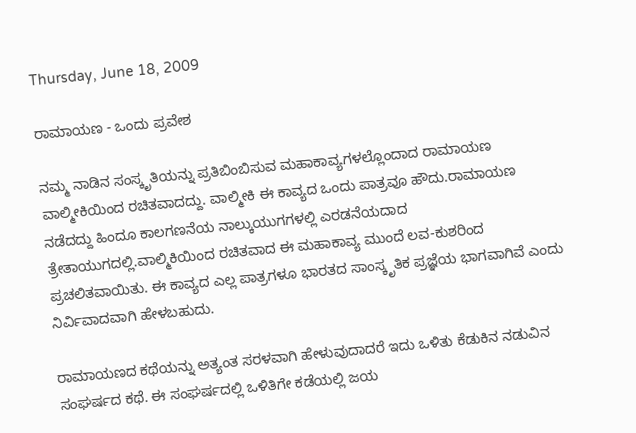Thursday, June 18, 2009

ರಾಮಾಯಣ - ಒಂದು ಪ್ರವೇಶ

ನಮ್ಮ ನಾಡಿನ ಸಂಸ್ಕೃತಿಯನ್ನು ಪ್ರತಿಬಿಂಬಿಸುವ ಮಹಾಕಾವ್ಯಗಳಲ್ಲೊಂದಾದ ರಾಮಾಯಣ ವಾಲ್ಮೀಕಿಯಿಂದ ರಚಿತವಾದದ್ದು. ವಾಲ್ಮೀಕಿ ಈ ಕಾವ್ಯದ ಒಂದು ಪಾತ್ರವೂ ಹೌದು.ರಾಮಾಯಣ ನಡೆದದ್ದು ಹಿಂದೂ ಕಾಲಗಣನೆಯ ನಾಲ್ಕುಯುಗಗಳಲ್ಲಿ ಎರಡನೆಯದಾದ ತ್ರೇತಾಯುಗದಲ್ಲಿ.ವಾಲ್ಮಿಕಿಯಿಂದ ರಚಿತವಾದ ಈ ಮಹಾಕಾವ್ಯ ಮುಂದೆ ಲವ-ಕುಶರಿಂದ ಪ್ರಚಲಿತವಾಯಿತು. ಈ ಕಾವ್ಯದ ಎಲ್ಲ ಪಾತ್ರಗಳೂ ಭಾರತದ ಸಾಂಸ್ಕೃತಿಕ ಪ್ರಜ್ಞೆಯ ಭಾಗವಾಗಿವೆ ಎಂದು ನಿರ್ವಿವಾದವಾಗಿ ಹೇಳಬಹುದು.

ರಾಮಾಯಣದ ಕಥೆಯನ್ನು ಅತ್ಯಂತ ಸರಳವಾಗಿ ಹೇಳುವುದಾದರೆ ಇದು ಒಳಿತು ಕೆಡುಕಿನ ನಡುವಿನ ಸಂಘರ್ಷದ ಕಥೆ. ಈ ಸಂಘರ್ಷದಲ್ಲಿ ಒಳಿತಿಗೇ ಕಡೆಯಲ್ಲಿ ಜಯ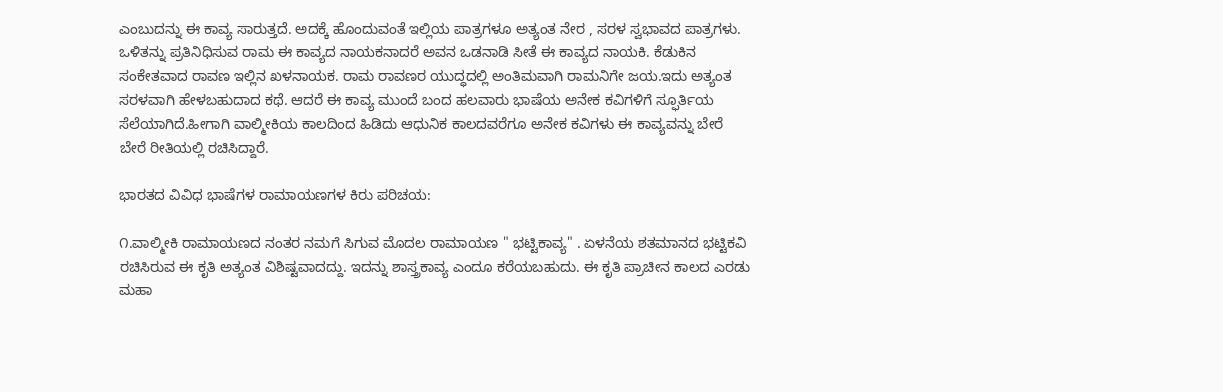ಎಂಬುದನ್ನು ಈ ಕಾವ್ಯ ಸಾರುತ್ತದೆ. ಅದಕ್ಕೆ ಹೊಂದುವಂತೆ ಇಲ್ಲಿಯ ಪಾತ್ರಗಳೂ ಅತ್ಯಂತ ನೇರ , ಸರಳ ಸ್ವಭಾವದ ಪಾತ್ರಗಳು. ಒಳಿತನ್ನು ಪ್ರತಿನಿಧಿಸುವ ರಾಮ ಈ ಕಾವ್ಯದ ನಾಯಕನಾದರೆ ಅವನ ಒಡನಾಡಿ ಸೀತೆ ಈ ಕಾವ್ಯದ ನಾಯಕಿ. ಕೆಡುಕಿನ ಸಂಕೇತವಾದ ರಾವಣ ಇಲ್ಲಿನ ಖಳನಾಯಕ. ರಾಮ ರಾವಣರ ಯುದ್ಧದಲ್ಲಿ ಅಂತಿಮವಾಗಿ ರಾಮನಿಗೇ ಜಯ.ಇದು ಅತ್ಯಂತ ಸರಳವಾಗಿ ಹೇಳಬಹುದಾದ ಕಥೆ. ಆದರೆ ಈ ಕಾವ್ಯ ಮುಂದೆ ಬಂದ ಹಲವಾರು ಭಾಷೆಯ ಅನೇಕ ಕವಿಗಳಿಗೆ ಸ್ಫೂರ್ತಿಯ ಸೆಲೆಯಾಗಿದೆ.ಹೀಗಾಗಿ ವಾಲ್ಮೀಕಿಯ ಕಾಲದಿಂದ ಹಿಡಿದು ಆಧುನಿಕ ಕಾಲದವರೆಗೂ ಅನೇಕ ಕವಿಗಳು ಈ ಕಾವ್ಯವನ್ನು ಬೇರೆ ಬೇರೆ ರೀತಿಯಲ್ಲಿ ರಚಿಸಿದ್ದಾರೆ.

ಭಾರತದ ವಿವಿಧ ಭಾಷೆಗಳ ರಾಮಾಯಣಗಳ ಕಿರು ಪರಿಚಯ:

೧.ವಾಲ್ಮೀಕಿ ರಾಮಾಯಣದ ನಂತರ ನಮಗೆ ಸಿಗುವ ಮೊದಲ ರಾಮಾಯಣ " ಭಟ್ಟಿಕಾವ್ಯ" . ಏಳನೆಯ ಶತಮಾನದ ಭಟ್ಟಿಕವಿ ರಚಿಸಿರುವ ಈ ಕೃತಿ ಅತ್ಯಂತ ವಿಶಿಷ್ಟವಾದದ್ದು. ಇದನ್ನು ಶಾಸ್ತ್ರಕಾವ್ಯ ಎಂದೂ ಕರೆಯಬಹುದು. ಈ ಕೃತಿ ಪ್ರಾಚೀನ ಕಾಲದ ಎರಡು ಮಹಾ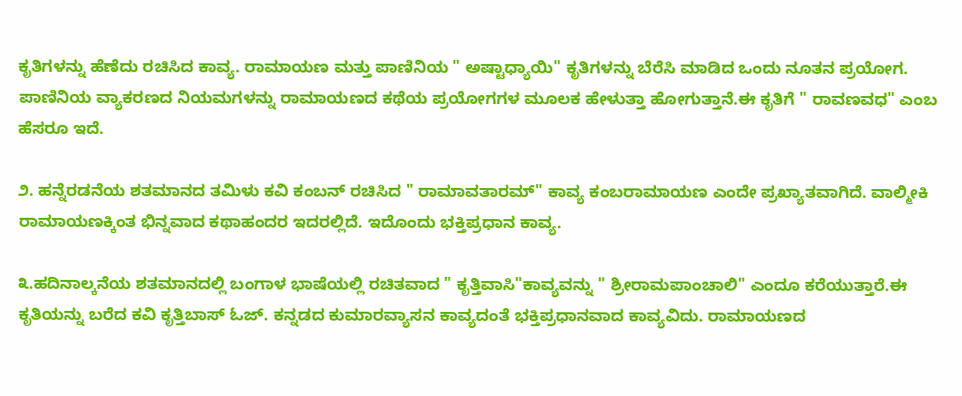ಕೃತಿಗಳನ್ನು ಹೆಣೆದು ರಚಿಸಿದ ಕಾವ್ಯ. ರಾಮಾಯಣ ಮತ್ತು ಪಾಣಿನಿಯ " ಅಷ್ಟಾಧ್ಯಾಯಿ" ಕೃತಿಗಳನ್ನು ಬೆರೆಸಿ ಮಾಡಿದ ಒಂದು ನೂತನ ಪ್ರಯೋಗ. ಪಾಣಿನಿಯ ವ್ಯಾಕರಣದ ನಿಯಮಗಳನ್ನು ರಾಮಾಯಣದ ಕಥೆಯ ಪ್ರಯೋಗಗಳ ಮೂಲಕ ಹೇಳುತ್ತಾ ಹೋಗುತ್ತಾನೆ.ಈ ಕೃತಿಗೆ " ರಾವಣವಧ" ಎಂಬ ಹೆಸರೂ ಇದೆ.

೨. ಹನ್ನೆರಡನೆಯ ಶತಮಾನದ ತಮಿಳು ಕವಿ ಕಂಬನ್ ರಚಿಸಿದ " ರಾಮಾವತಾರಮ್" ಕಾವ್ಯ ಕಂಬರಾಮಾಯಣ ಎಂದೇ ಪ್ರಖ್ಯಾತವಾಗಿದೆ. ವಾಲ್ಮೀಕಿ ರಾಮಾಯಣಕ್ಕಿಂತ ಭಿನ್ನವಾದ ಕಥಾಹಂದರ ಇದರಲ್ಲಿದೆ. ಇದೊಂದು ಭಕ್ತಿಪ್ರಧಾನ ಕಾವ್ಯ.

೩.ಹದಿನಾಲ್ಕನೆಯ ಶತಮಾನದಲ್ಲಿ ಬಂಗಾಳ ಭಾಷೆಯಲ್ಲಿ ರಚಿತವಾದ " ಕೃತ್ತಿವಾಸಿ"ಕಾವ್ಯವನ್ನು " ಶ್ರೀರಾಮಪಾಂಚಾಲಿ" ಎಂದೂ ಕರೆಯುತ್ತಾರೆ.ಈ ಕೃತಿಯನ್ನು ಬರೆದ ಕವಿ ಕೃತ್ತಿಬಾಸ್ ಓಜ್. ಕನ್ನಡದ ಕುಮಾರವ್ಯಾಸನ ಕಾವ್ಯದಂತೆ ಭಕ್ತಿಪ್ರಧಾನವಾದ ಕಾವ್ಯವಿದು. ರಾಮಾಯಣದ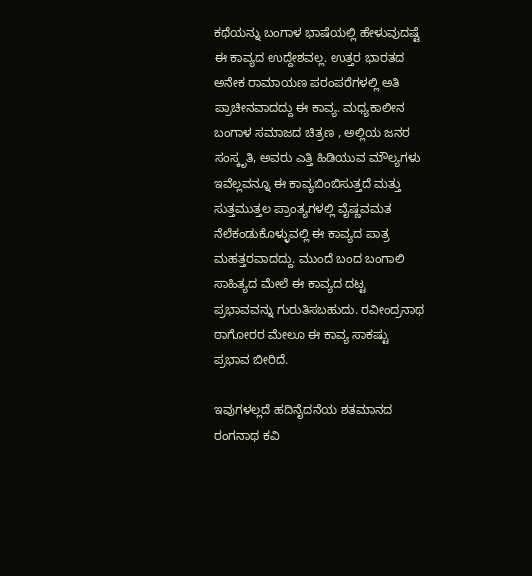ಕಥೆಯನ್ನು ಬಂಗಾಳ ಭಾಷೆಯಲ್ಲಿ ಹೇಳುವುದಷ್ಟೆ ಈ ಕಾವ್ಯದ ಉದ್ದೇಶವಲ್ಲ. ಉತ್ತರ ಭಾರತದ ಅನೇಕ ರಾಮಾಯಣ ಪರಂಪರೆಗಳಲ್ಲಿ ಅತಿ ಪ್ರಾಚೀನವಾದದ್ದು ಈ ಕಾವ್ಯ. ಮಧ್ಯಕಾಲೀನ ಬಂಗಾಳ ಸಮಾಜದ ಚಿತ್ರಣ , ಅಲ್ಲಿಯ ಜನರ ಸಂಸ್ಕೃತಿ, ಅವರು ಎತ್ತಿ ಹಿಡಿಯುವ ಮೌಲ್ಯಗಳು ಇವೆಲ್ಲವನ್ನೂ ಈ ಕಾವ್ಯಬಿಂಬಿಸುತ್ತದೆ ಮತ್ತು ಸುತ್ತಮುತ್ತಲ ಪ್ರಾಂತ್ಯಗಳಲ್ಲಿ ವೈಷ್ಣವಮತ ನೆಲೆಕಂಡುಕೊಳ್ಳುವಲ್ಲಿ ಈ ಕಾವ್ಯದ ಪಾತ್ರ ಮಹತ್ತರವಾದದ್ದು. ಮುಂದೆ ಬಂದ ಬಂಗಾಲಿ ಸಾಹಿತ್ಯದ ಮೇಲೆ ಈ ಕಾವ್ಯದ ದಟ್ಟ ಪ್ರಭಾವವನ್ನು ಗುರುತಿಸಬಹುದು. ರವೀಂದ್ರನಾಥ ಠಾಗೋರರ ಮೇಲೂ ಈ ಕಾವ್ಯ ಸಾಕಷ್ಟು ಪ್ರಭಾವ ಬೀರಿದೆ.

ಇವುಗಳಲ್ಲದೆ ಹದಿನೈದನೆಯ ಶತಮಾನದ ರಂಗನಾಥ ಕವಿ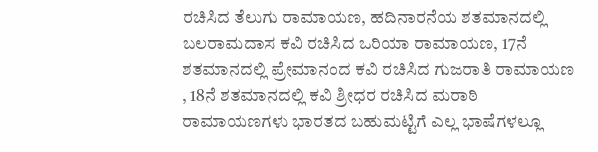ರಚಿಸಿದ ತೆಲುಗು ರಾಮಾಯಣ, ಹದಿನಾರನೆಯ ಶತಮಾನದಲ್ಲಿ ಬಲರಾಮದಾಸ ಕವಿ ರಚಿಸಿದ ಒರಿಯಾ ರಾಮಾಯಣ, 17ನೆ ಶತಮಾನದಲ್ಲಿ ಪ್ರೇಮಾನಂದ ಕವಿ ರಚಿಸಿದ ಗುಜರಾತಿ ರಾಮಾಯಣ , 18ನೆ ಶತಮಾನದಲ್ಲಿ ಕವಿ ಶ್ರೀಧರ ರಚಿಸಿದ ಮರಾಠಿ ರಾಮಾಯಣಗಳು ಭಾರತದ ಬಹುಮಟ್ಟಿಗೆ ಎಲ್ಲ ಭಾಷೆಗಳಲ್ಲೂ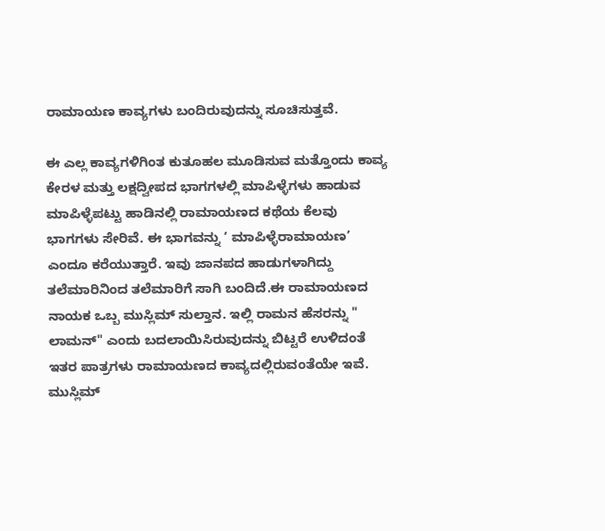ರಾಮಾಯಣ ಕಾವ್ಯಗಳು ಬಂದಿರುವುದನ್ನು ಸೂಚಿಸುತ್ತವೆ.

ಈ ಎಲ್ಲ ಕಾವ್ಯಗಳಿಗಿಂತ ಕುತೂಹಲ ಮೂಡಿಸುವ ಮತ್ತೊಂದು ಕಾವ್ಯ ಕೇರಳ ಮತ್ತು ಲಕ್ಷದ್ವೀಪದ ಭಾಗಗಳಲ್ಲಿ ಮಾಪಿಳ್ಳೆಗಳು ಹಾಡುವ ಮಾಪಿಳ್ಳೆಪಟ್ಟು ಹಾಡಿನಲ್ಲಿ ರಾಮಾಯಣದ ಕಥೆಯ ಕೆಲವು ಭಾಗಗಳು ಸೇರಿವೆ. ಈ ಭಾಗವನ್ನು ‘ ಮಾಪಿಳ್ಳೆರಾಮಾಯಣ’ ಎಂದೂ ಕರೆಯುತ್ತಾರೆ. ಇವು ಜಾನಪದ ಹಾಡುಗಳಾಗಿದ್ದು ತಲೆಮಾರಿನಿಂದ ತಲೆಮಾರಿಗೆ ಸಾಗಿ ಬಂದಿದೆ.ಈ ರಾಮಾಯಣದ ನಾಯಕ ಒಬ್ಬ ಮುಸ್ಲಿಮ್ ಸುಲ್ತಾನ. ಇಲ್ಲಿ ರಾಮನ ಹೆಸರನ್ನು " ಲಾಮನ್" ಎಂದು ಬದಲಾಯಿಸಿರುವುದನ್ನು ಬಿಟ್ಟರೆ ಉಳಿದಂತೆ ಇತರ ಪಾತ್ರಗಳು ರಾಮಾಯಣದ ಕಾವ್ಯದಲ್ಲಿರುವಂತೆಯೇ ಇವೆ. ಮುಸ್ಲಿಮ್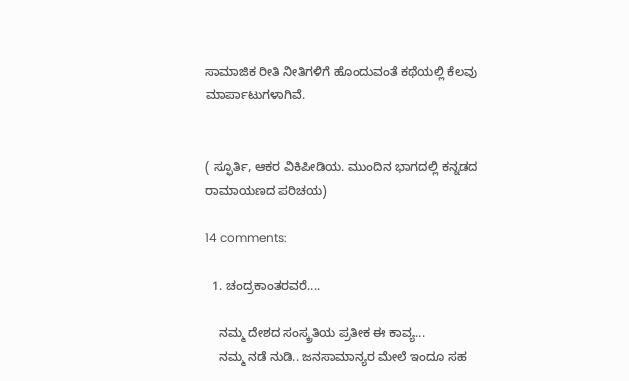ಸಾಮಾಜಿಕ ರೀತಿ ನೀತಿಗಳಿಗೆ ಹೊಂದುವಂತೆ ಕಥೆಯಲ್ಲಿ ಕೆಲವು ಮಾರ್ಪಾಟುಗಳಾಗಿವೆ.


( ಸ್ಫೂರ್ತಿ, ಆಕರ ವಿಕಿಪೀಡಿಯ. ಮುಂದಿನ ಭಾಗದಲ್ಲಿ ಕನ್ನಡದ ರಾಮಾಯಣದ ಪರಿಚಯ)

14 comments:

  1. ಚಂದ್ರಕಾಂತರವರೆ....

    ನಮ್ಮ ದೇಶದ ಸಂಸ್ಕ್ರತಿಯ ಪ್ರತೀಕ ಈ ಕಾವ್ಯ...
    ನಮ್ಮ ನಡೆ ನುಡಿ.. ಜನಸಾಮಾನ್ಯರ ಮೇಲೆ ಇಂದೂ ಸಹ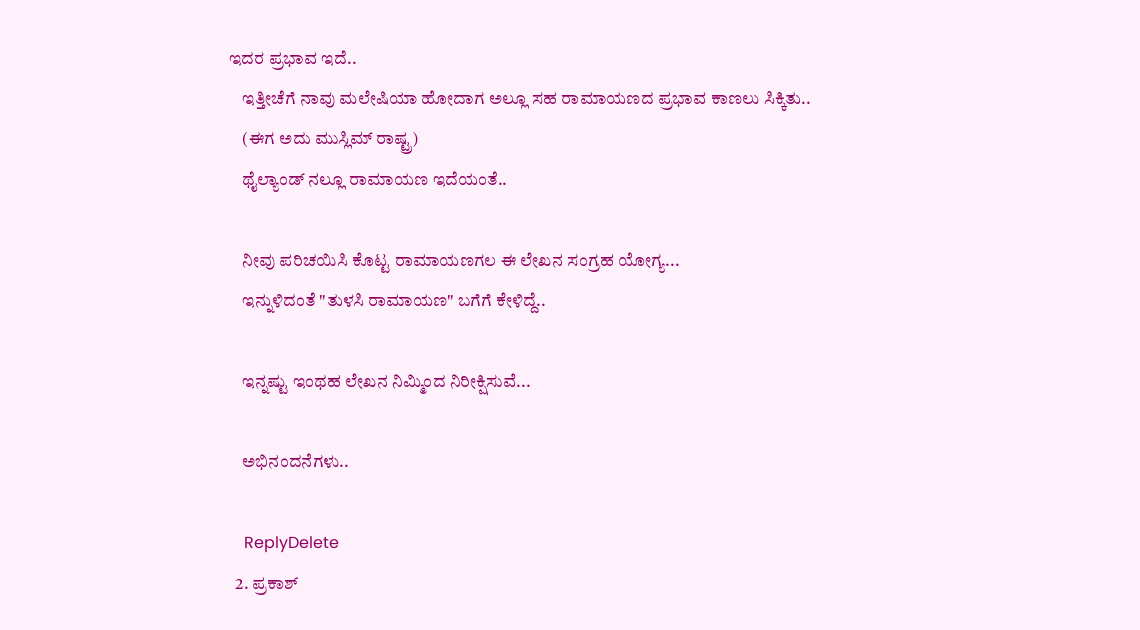ಇದರ ಪ್ರಭಾವ ಇದೆ..
    ಇತ್ತೀಚೆಗೆ ನಾವು ಮಲೇಷಿಯಾ ಹೋದಾಗ ಅಲ್ಲೂ ಸಹ ರಾಮಾಯಣದ ಪ್ರಭಾವ ಕಾಣಲು ಸಿಕ್ಕಿತು..
    (ಈಗ ಅದು ಮುಸ್ಲಿಮ್ ರಾಷ್ಟ್ರ)
    ಥೈಲ್ಯಾಂಡ್ ನಲ್ಲೂ ರಾಮಾಯಣ ಇದೆಯಂತೆ..

    ನೀವು ಪರಿಚಯಿಸಿ ಕೊಟ್ಟ ರಾಮಾಯಣಗಲ ಈ ಲೇಖನ ಸಂಗ್ರಹ ಯೋಗ್ಯ...
    ಇನ್ನುಳಿದಂತೆ "ತುಳಸಿ ರಾಮಾಯಣ" ಬಗೆಗೆ ಕೇಳಿದ್ದೆ..

    ಇನ್ನಷ್ಟು ಇಂಥಹ ಲೇಖನ ನಿಮ್ಮಿಂದ ನಿರೀಕ್ಷಿಸುವೆ...

    ಅಭಿನಂದನೆಗಳು..

    ReplyDelete
  2. ಪ್ರಕಾಶ್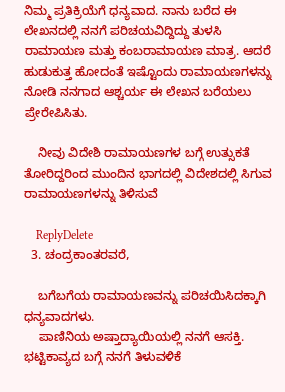ನಿಮ್ಮ ಪ್ರತಿಕ್ರಿಯೆಗೆ ಧನ್ಯವಾದ. ನಾನು ಬರೆದ ಈ ಲೇಖನದಲ್ಲಿ ನನಗೆ ಪರಿಚಯವಿದ್ದಿದ್ದು ತುಳಸಿ ರಾಮಾಯಣ ಮತ್ತು ಕಂಬರಾಮಾಯಣ ಮಾತ್ರ. ಆದರೆ ಹುಡುಕುತ್ತ ಹೋದಂತೆ ಇಷ್ಟೊಂದು ರಾಮಾಯಣಗಳನ್ನು ನೋಡಿ ನನಗಾದ ಆಶ್ಚರ್ಯ ಈ ಲೇಖನ ಬರೆಯಲು ಪ್ರೇರೇಪಿಸಿತು.

    ನೀವು ವಿದೇಶಿ ರಾಮಾಯಣಗಳ ಬಗ್ಗೆ ಉತ್ಸುಕತೆ ತೋರಿದ್ದರಿಂದ ಮುಂದಿನ ಭಾಗದಲ್ಲಿ ವಿದೇಶದಲ್ಲಿ ಸಿಗುವ ರಾಮಾಯಣಗಳನ್ನು ತಿಳಿಸುವೆ

    ReplyDelete
  3. ಚಂದ್ರಕಾಂತರವರೆ,

    ಬಗೆಬಗೆಯ ರಾಮಾಯಣವನ್ನು ಪರಿಚಯಿಸಿದಕ್ಕಾಗಿ ಧನ್ಯವಾದಗಳು.
    ಪಾಣಿನಿಯ ಅಷ್ತಾದ್ಯಾಯಿಯಲ್ಲಿ ನನಗೆ ಆಸಕ್ತಿ. ಭಟ್ಟಿಕಾವ್ಯದ ಬಗ್ಗೆ ನನಗೆ ತಿಳುವಳಿಕೆ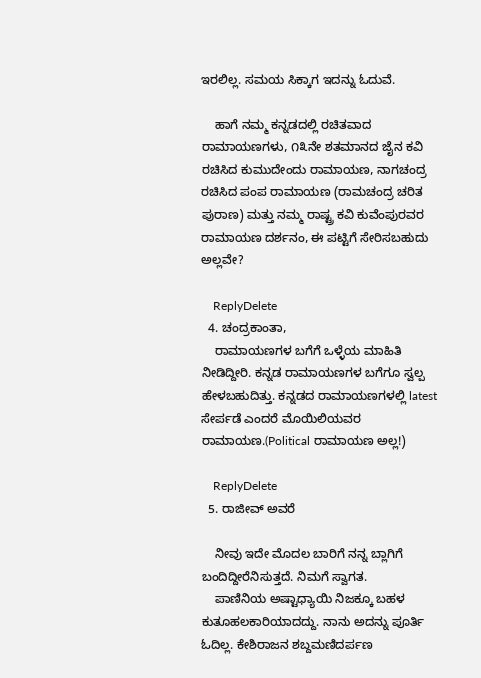ಇರಲಿಲ್ಲ. ಸಮಯ ಸಿಕ್ಕಾಗ ಇದನ್ನು ಓದುವೆ.

    ಹಾಗೆ ನಮ್ಮ ಕನ್ನಡದಲ್ಲಿ ರಚಿತವಾದ ರಾಮಾಯಣಗಳು, ೧೩ನೇ ಶತಮಾನದ ಜೈನ ಕವಿ ರಚಿಸಿದ ಕುಮುದೇಂದು ರಾಮಾಯಣ, ನಾಗಚಂದ್ರ ರಚಿಸಿದ ಪಂಪ ರಾಮಾಯಣ (ರಾಮಚಂದ್ರ ಚರಿತ ಪುರಾಣ) ಮತ್ತು ನಮ್ಮ ರಾಷ್ಟ್ರ ಕವಿ ಕುವೆಂಪುರವರ ರಾಮಾಯಣ ದರ್ಶನಂ, ಈ ಪಟ್ಟಿಗೆ ಸೇರಿಸಬಹುದು ಅಲ್ಲವೇ?

    ReplyDelete
  4. ಚಂದ್ರಕಾಂತಾ,
    ರಾಮಾಯಣಗಳ ಬಗೆಗೆ ಒಳ್ಳೆಯ ಮಾಹಿತಿ ನೀಡಿದ್ದೀರಿ. ಕನ್ನಡ ರಾಮಾಯಣಗಳ ಬಗೆಗೂ ಸ್ವಲ್ಪ ಹೇಳಬಹುದಿತ್ತು. ಕನ್ನಡದ ರಾಮಾಯಣಗಳಲ್ಲಿ latest ಸೇರ್ಪಡೆ ಎಂದರೆ ಮೊಯಿಲಿಯವರ ರಾಮಾಯಣ.(Political ರಾಮಾಯಣ ಅಲ್ಲ!)

    ReplyDelete
  5. ರಾಜೀವ್ ಅವರೆ

    ನೀವು ಇದೇ ಮೊದಲ ಬಾರಿಗೆ ನನ್ನ ಬ್ಲಾಗಿಗೆ ಬಂದಿದ್ದೀರೆನಿಸುತ್ತದೆ. ನಿಮಗೆ ಸ್ವಾಗತ.
    ಪಾಣಿನಿಯ ಅಷ್ಟಾಧ್ಯಾಯಿ ನಿಜಕ್ಕೂ ಬಹಳ ಕುತೂಹಲಕಾರಿಯಾದದ್ದು. ನಾನು ಅದನ್ನು ಪೂರ್ತಿ ಓದಿಲ್ಲ. ಕೇಶಿರಾಜನ ಶಬ್ದಮಣಿದರ್ಪಣ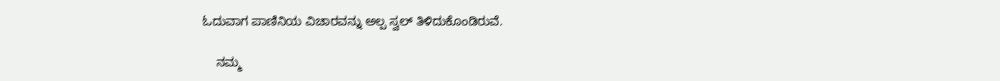ಓದುವಾಗ ಪಾಣಿನಿಯ ವಿಚಾರವನ್ನು ಅಲ್ಪ ಸ್ವಲ್ ತಿಳಿದುಕೊಂಡಿರುವೆ.

    ನಮ್ಮ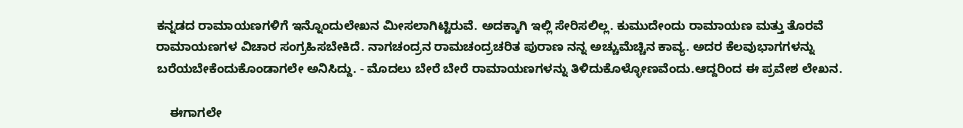ಕನ್ನಡದ ರಾಮಾಯಣಗಳಿಗೆ ಇನ್ನೊಂದುಲೇಖನ ಮೀಸಲಾಗಿಟ್ಟಿರುವೆ. ಅದಕ್ಕಾಗಿ ಇಲ್ಲಿ ಸೇರಿಸಲಿಲ್ಲ. ಕುಮುದೇಂದು ರಾಮಾಯಣ ಮತ್ತು ತೊರವೆ ರಾಮಾಯಣಗಳ ವಿಚಾರ ಸಂಗ್ರಹಿಸಬೇಕಿದೆ. ನಾಗಚಂದ್ರನ ರಾಮಚಂದ್ರಚರಿತ ಪುರಾಣ ನನ್ನ ಅಚ್ಚುಮೆಚ್ಚಿನ ಕಾವ್ಯ. ಅದರ ಕೆಲವುಭಾಗಗಳನ್ನು ಬರೆಯಬೇಕೆಂದುಕೊಂಡಾಗಲೇ ಅನಿಸಿದ್ದು. - ಮೊದಲು ಬೇರೆ ಬೇರೆ ರಾಮಾಯಣಗಳನ್ನು ತಿಳಿದುಕೊಳ್ಳೋಣವೆಂದು.ಆದ್ದರಿಂದ ಈ ಪ್ರವೇಶ ಲೇಖನ.

    ಈಗಾಗಲೇ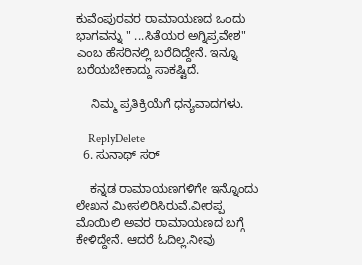ಕುವೆಂಪುರವರ ರಾಮಾಯಣದ ಒಂದು ಭಾಗವನ್ನು " ...ಸಿತೆಯರ ಅಗ್ನಿಪ್ರವೇಶ" ಎಂಬ ಹೆಸರಿನಲ್ಲಿ ಬರೆದಿದ್ದೇನೆ. ಇನ್ನೂ ಬರೆಯಬೇಕಾದ್ದು ಸಾಕಷ್ಟಿದೆ.

    ನಿಮ್ಮ ಪ್ರತಿಕ್ರಿಯೆಗೆ ಧನ್ಯವಾದಗಳು.

    ReplyDelete
  6. ಸುನಾಥ್ ಸರ್

    ಕನ್ನಡ ರಾಮಾಯಣಗಳಿಗೇ ಇನ್ನೊಂದು ಲೇಖನ ಮೀಸಲಿರಿಸಿರುವೆ.ವೀರಪ್ಪ ಮೊಯಿಲಿ ಅವರ ರಾಮಾಯಣದ ಬಗ್ಗೆ ಕೇಳಿದ್ದೇನೆ. ಆದರೆ ಓದಿಲ್ಲ.ನೀವು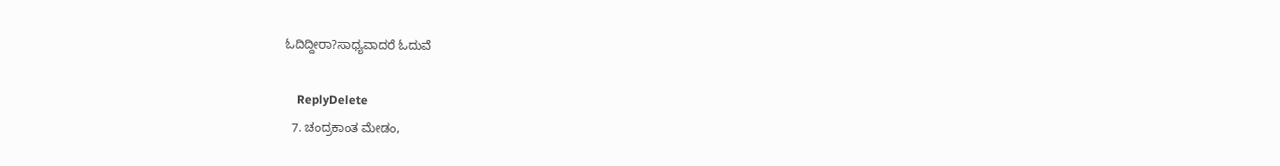ಓದಿದ್ದೀರಾ?ಸಾಧ್ಯವಾದರೆ ಓದುವೆ

    ReplyDelete
  7. ಚಂದ್ರಕಾಂತ ಮೇಡಂ,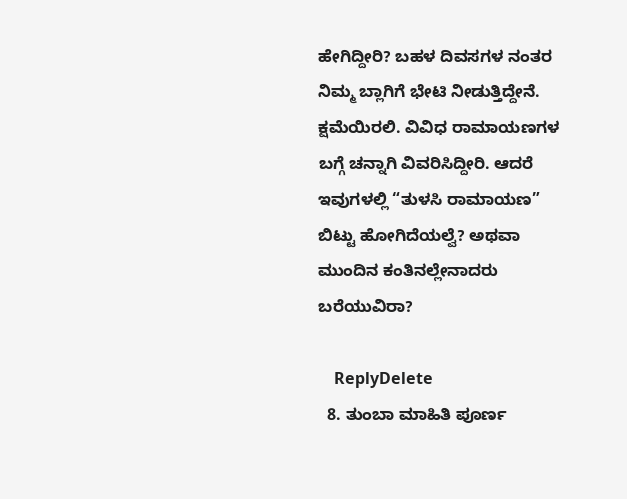ಹೇಗಿದ್ದೀರಿ? ಬಹಳ ದಿವಸಗಳ ನಂತರ ನಿಮ್ಮ ಬ್ಲಾಗಿಗೆ ಭೇಟಿ ನೀಡುತ್ತಿದ್ದೇನೆ. ಕ್ಷಮೆಯಿರಲಿ. ವಿವಿಧ ರಾಮಾಯಣಗಳ ಬಗ್ಗೆ ಚನ್ನಾಗಿ ವಿವರಿಸಿದ್ದೀರಿ. ಆದರೆ ಇವುಗಳಲ್ಲಿ “ತುಳಸಿ ರಾಮಾಯಣ” ಬಿಟ್ಟು ಹೋಗಿದೆಯಲ್ವೆ? ಅಥವಾ ಮುಂದಿನ ಕಂತಿನಲ್ಲೇನಾದರು ಬರೆಯುವಿರಾ?

    ReplyDelete
  8. ತುಂಬಾ ಮಾಹಿತಿ ಪೂರ್ಣ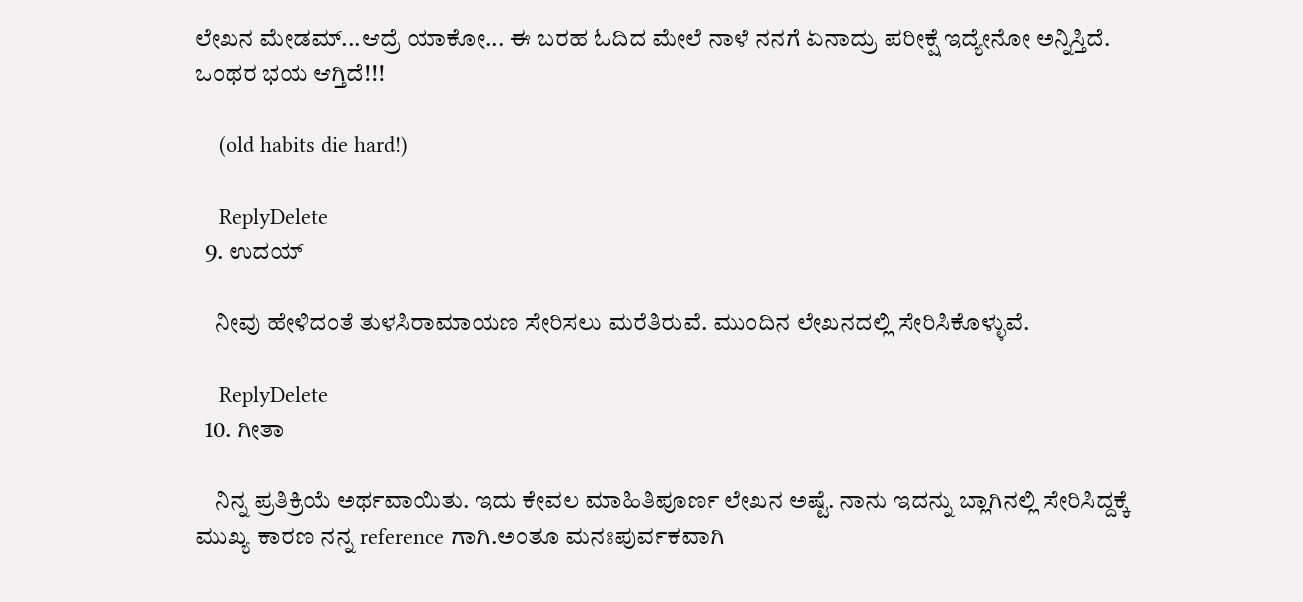ಲೇಖನ ಮೇಡಮ್...ಆದ್ರೆ ಯಾಕೋ... ಈ ಬರಹ ಓದಿದ ಮೇಲೆ ನಾಳೆ ನನಗೆ ಏನಾದ್ರು ಪರೀಕ್ಷೆ ಇದ್ಯೇನೋ ಅನ್ನಿಸ್ತಿದೆ. ಒಂಥರ ಭಯ ಆಗ್ತಿದೆ!!!

    (old habits die hard!)

    ReplyDelete
  9. ಉದಯ್

    ನೀವು ಹೇಳಿದಂತೆ ತುಳಸಿರಾಮಾಯಣ ಸೇರಿಸಲು ಮರೆತಿರುವೆ. ಮುಂದಿನ ಲೇಖನದಲ್ಲಿ ಸೇರಿಸಿಕೊಳ್ಳುವೆ.

    ReplyDelete
  10. ಗೀತಾ

    ನಿನ್ನ ಪ್ರತಿಕ್ರಿಯೆ ಅರ್ಥವಾಯಿತು. ಇದು ಕೇವಲ ಮಾಹಿತಿಪೂರ್ಣ ಲೇಖನ ಅಷ್ಟೆ. ನಾನು ಇದನ್ನು ಬ್ಲಾಗಿನಲ್ಲಿ ಸೇರಿಸಿದ್ದಕ್ಕೆ ಮುಖ್ಯ ಕಾರಣ ನನ್ನ reference ಗಾಗಿ.ಅಂತೂ ಮನಃಪುರ್ವಕವಾಗಿ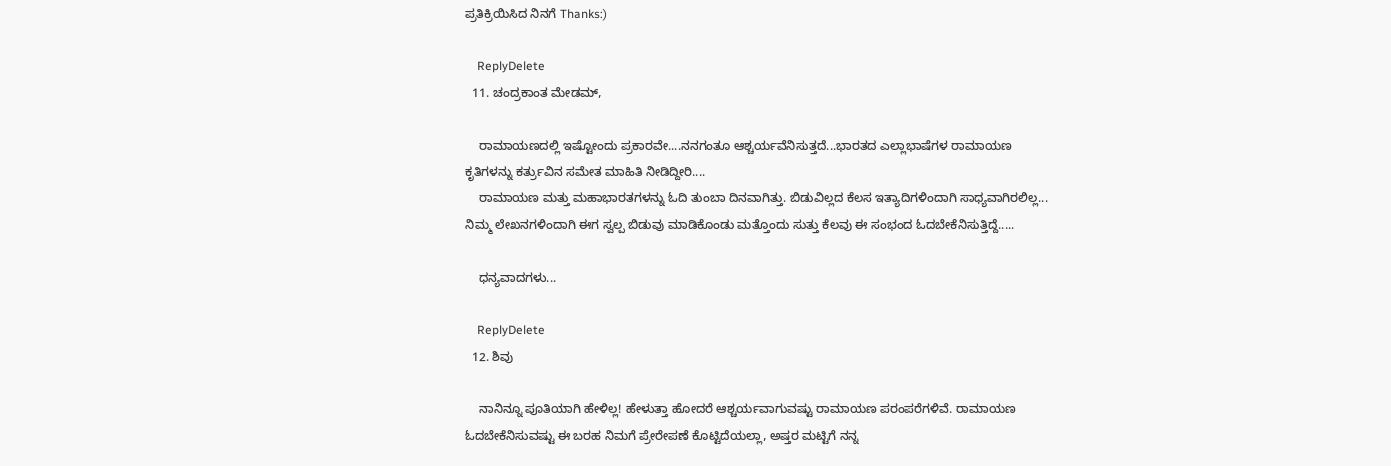ಪ್ರತಿಕ್ರಿಯಿಸಿದ ನಿನಗೆ Thanks:)

    ReplyDelete
  11. ಚಂದ್ರಕಾಂತ ಮೇಡಮ್,

    ರಾಮಾಯಣದಲ್ಲಿ ಇಷ್ಟೋಂದು ಪ್ರಕಾರವೇ....ನನಗಂತೂ ಆಶ್ಚರ್ಯವೆನಿಸುತ್ತದೆ...ಭಾರತದ ಎಲ್ಲಾಭಾಷೆಗಳ ರಾಮಾಯಣ ಕೃತಿಗಳನ್ನು ಕರ್ತ್ರುವಿನ ಸಮೇತ ಮಾಹಿತಿ ನೀಡಿದ್ದೀರಿ....
    ರಾಮಾಯಣ ಮತ್ತು ಮಹಾಭಾರತಗಳನ್ನು ಓದಿ ತುಂಬಾ ದಿನವಾಗಿತ್ತು. ಬಿಡುವಿಲ್ಲದ ಕೆಲಸ ಇತ್ಯಾದಿಗಳಿಂದಾಗಿ ಸಾಧ್ಯವಾಗಿರಲಿಲ್ಲ... ನಿಮ್ಮ ಲೇಖನಗಳಿಂದಾಗಿ ಈಗ ಸ್ವಲ್ಪ ಬಿಡುವು ಮಾಡಿಕೊಂಡು ಮತ್ತೊಂದು ಸುತ್ತು ಕೆಲವು ಈ ಸಂಭಂದ ಓದಬೇಕೆನಿಸುತ್ತಿದ್ದೆ.....

    ಧನ್ಯವಾದಗಳು...

    ReplyDelete
  12. ಶಿವು

    ನಾನಿನ್ನೂ ಪೂತಿಯಾಗಿ ಹೇಳಿಲ್ಲ! ಹೇಳುತ್ತಾ ಹೋದರೆ ಆಶ್ಚರ್ಯವಾಗುವಷ್ಟು ರಾಮಾಯಣ ಪರಂಪರೆಗಳಿವೆ. ರಾಮಾಯಣ ಓದಬೇಕೆನಿಸುವಷ್ಟು ಈ ಬರಹ ನಿಮಗೆ ಪ್ರೇರೇಪಣೆ ಕೊಟ್ಟಿದೆಯಲ್ಲಾ, ಅಷ್ತರ ಮಟ್ಟಿಗೆ ನನ್ನ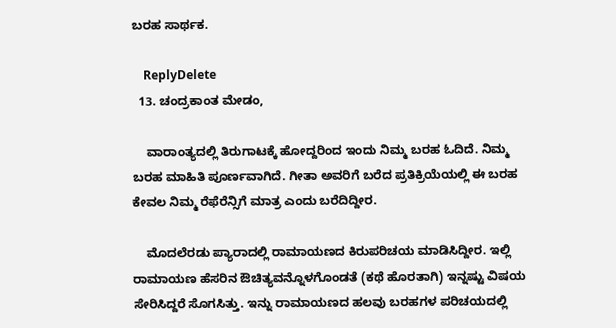ಬರಹ ಸಾರ್ಥಕ.

    ReplyDelete
  13. ಚಂದ್ರಕಾಂತ ಮೇಡಂ,

    ವಾರಾಂತ್ಯದಲ್ಲಿ ತಿರುಗಾಟಕ್ಕೆ ಹೋದ್ದರಿಂದ ಇಂದು ನಿಮ್ಮ ಬರಹ ಓದಿದೆ. ನಿಮ್ಮ ಬರಹ ಮಾಹಿತಿ ಪೂರ್ಣವಾಗಿದೆ. ಗೀತಾ ಅವರಿಗೆ ಬರೆದ ಪ್ರತಿಕ್ರಿಯೆಯಲ್ಲಿ ಈ ಬರಹ ಕೇವಲ ನಿಮ್ಮ ರೆಫೆರೆನ್ಸಿಗೆ ಮಾತ್ರ ಎಂದು ಬರೆದಿದ್ದೀರ.

    ಮೊದಲೆರಡು ಪ್ಯಾರಾದಲ್ಲಿ ರಾಮಾಯಣದ ಕಿರುಪರಿಚಯ ಮಾಡಿಸಿದ್ದೀರ. ಇಲ್ಲಿ ರಾಮಾಯಣ ಹೆಸರಿನ ಔಚಿತ್ಯವನ್ನೊಳಗೊಂಡತೆ (ಕಥೆ ಹೊರತಾಗಿ) ಇನ್ನಷ್ಟು ವಿಷಯ ಸೇರಿಸಿದ್ದರೆ ಸೊಗಸಿತ್ತು. ಇನ್ನು ರಾಮಾಯಣದ ಹಲವು ಬರಹಗಳ ಪರಿಚಯದಲ್ಲಿ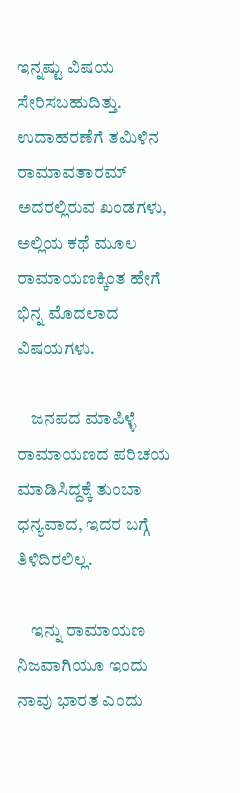ಇನ್ನಷ್ಟು ವಿಷಯ ಸೇರಿಸಬಹುದಿತ್ತು. ಉದಾಹರಣೆಗೆ ತಮಿಳಿನ ರಾಮಾವತಾರಮ್ ಅದರಲ್ಲಿರುವ ಖಂಡಗಳು, ಅಲ್ಲಿಯ ಕಥೆ ಮೂಲ ರಾಮಾಯಣಕ್ಕಿಂತ ಹೇಗೆ ಭಿನ್ನ ಮೊದಲಾದ ವಿಷಯಗಳು.

    ಜನಪದ ಮಾಪಿಳ್ಳೆ ರಾಮಾಯಣದ ಪರಿಚಯ ಮಾಡಿಸಿದ್ದಕ್ಕೆ ತುಂಬಾ ಧನ್ಯವಾದ, ಇದರ ಬಗ್ಗೆ ತಿಳಿದಿರಲಿಲ್ಲ.

    ಇನ್ನು ರಾಮಾಯಣ ನಿಜವಾಗಿಯೂ ಇಂದು ನಾವು ಭಾರತ ಎಂದು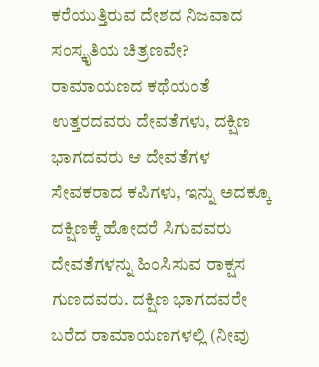ಕರೆಯುತ್ತಿರುವ ದೇಶದ ನಿಜವಾದ ಸಂಸ್ಕೃತಿಯ ಚಿತ್ರಣವೇ? ರಾಮಾಯಣದ ಕಥೆಯಂತೆ ಉತ್ತರದವರು ದೇವತೆಗಳು, ದಕ್ಷಿಣ ಭಾಗದವರು ಆ ದೇವತೆಗಳ ಸೇವಕರಾದ ಕಪಿಗಳು, ಇನ್ನು ಅದಕ್ಕೂ ದಕ್ಷಿಣಕ್ಕೆ ಹೋದರೆ ಸಿಗುವವರು ದೇವತೆಗಳನ್ನು ಹಿಂಸಿಸುವ ರಾಕ್ಷಸ ಗುಣದವರು. ದಕ್ಷಿಣ ಭಾಗದವರೇ ಬರೆದ ರಾಮಾಯಣಗಳಲ್ಲಿ (ನೀವು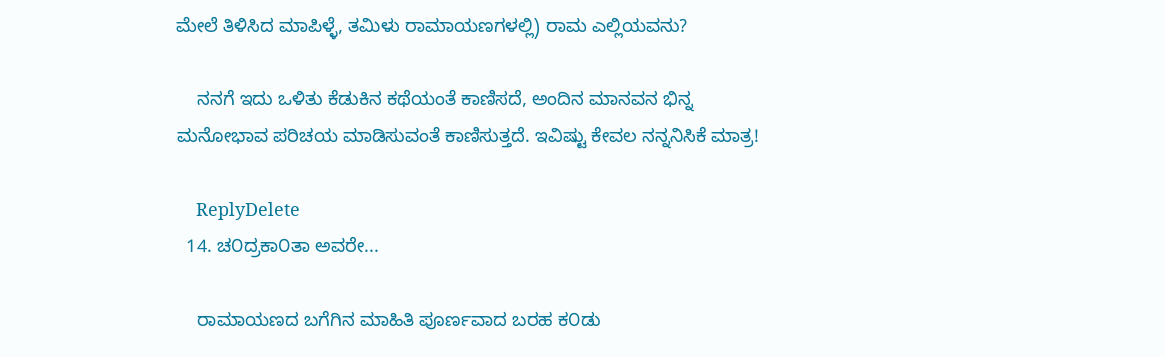ಮೇಲೆ ತಿಳಿಸಿದ ಮಾಪಿಳ್ಳೆ, ತಮಿಳು ರಾಮಾಯಣಗಳಲ್ಲಿ) ರಾಮ ಎಲ್ಲಿಯವನು?

    ನನಗೆ ಇದು ಒಳಿತು ಕೆಡುಕಿನ ಕಥೆಯಂತೆ ಕಾಣಿಸದೆ, ಅಂದಿನ ಮಾನವನ ಭಿನ್ನ ಮನೋಭಾವ ಪರಿಚಯ ಮಾಡಿಸುವಂತೆ ಕಾಣಿಸುತ್ತದೆ. ಇವಿಷ್ಟು ಕೇವಲ ನನ್ನನಿಸಿಕೆ ಮಾತ್ರ!

    ReplyDelete
  14. ಚ೦ದ್ರಕಾ೦ತಾ ಅವರೇ...

    ರಾಮಾಯಣದ ಬಗೆಗಿನ ಮಾಹಿತಿ ಪೂರ್ಣವಾದ ಬರಹ ಕ೦ಡು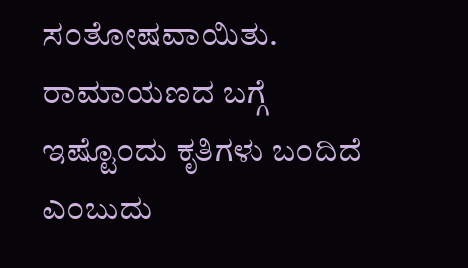ಸ೦ತೋಷವಾಯಿತು. ರಾಮಾಯಣದ ಬಗ್ಗೆ ಇಷ್ಟೊ೦ದು ಕೃತಿಗಳು ಬ೦ದಿದೆ ಎ೦ಬುದು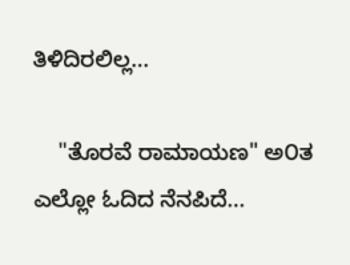ತಿಳಿದಿರಲಿಲ್ಲ...

    "ತೊರವೆ ರಾಮಾಯಣ" ಅ೦ತ ಎಲ್ಲೋ ಓದಿದ ನೆನಪಿದೆ...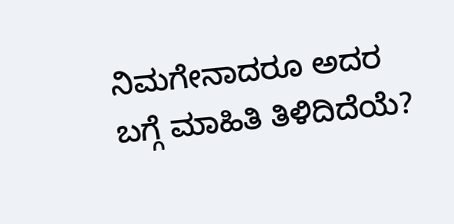ನಿಮಗೇನಾದರೂ ಅದರ ಬಗ್ಗೆ ಮಾಹಿತಿ ತಿಳಿದಿದೆಯೆ?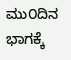ಮು೦ದಿನ ಭಾಗಕ್ಕೆ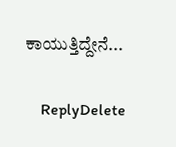ಕಾಯುತ್ತಿದ್ದೇನೆ...

    ReplyDelete